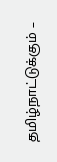தமிழ்நாட்டுக்கும் –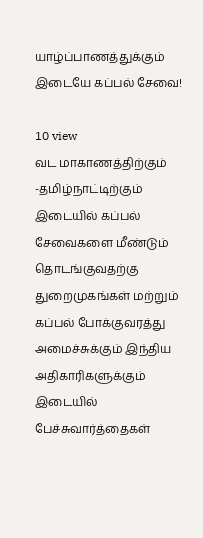யாழ்ப்பாணத்துக்கும் இடையே கப்பல் சேவை!

10 view
வட மாகாணத்திற்கும் -தமிழ்நாட்டிற்கும் இடையில் கப்பல் சேவைகளை மீண்டும் தொடங்குவதற்கு துறைமுகங்கள் மற்றும் கப்பல் போக்குவரத்து அமைச்சுக்கும் இந்திய அதிகாரிகளுக்கும் இடையில் பேச்சுவார்த்தைகள்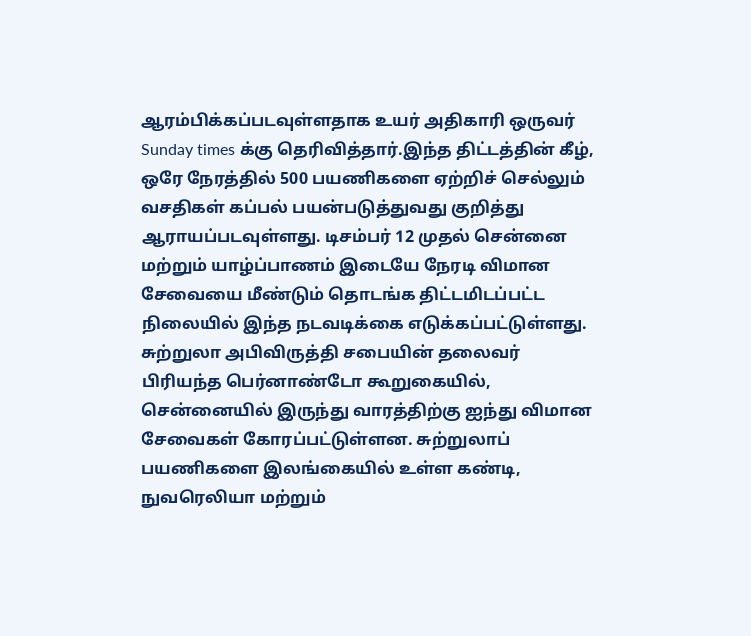ஆரம்பிக்கப்படவுள்ளதாக உயர் அதிகாரி ஒருவர் Sunday times க்கு தெரிவித்தார்.இந்த திட்டத்தின் கீழ், ஒரே நேரத்தில் 500 பயணிகளை ஏற்றிச் செல்லும் வசதிகள் கப்பல் பயன்படுத்துவது குறித்து ஆராயப்படவுள்ளது. டிசம்பர் 12 முதல் சென்னை மற்றும் யாழ்ப்பாணம் இடையே நேரடி விமான சேவையை மீண்டும் தொடங்க திட்டமிடப்பட்ட நிலையில் இந்த நடவடிக்கை எடுக்கப்பட்டுள்ளது. சுற்றுலா அபிவிருத்தி சபையின் தலைவர் பிரியந்த பெர்னாண்டோ கூறுகையில், சென்னையில் இருந்து வாரத்திற்கு ஐந்து விமான சேவைகள் கோரப்பட்டுள்ளன. சுற்றுலாப் பயணிகளை இலங்கையில் உள்ள கண்டி, நுவரெலியா மற்றும்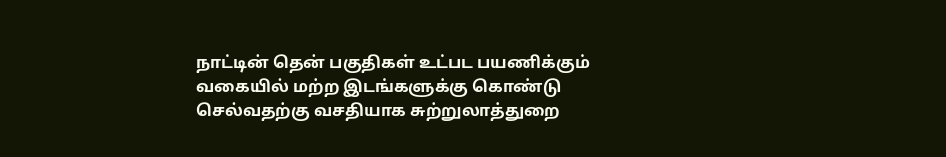நாட்டின் தென் பகுதிகள் உட்பட பயணிக்கும் வகையில் மற்ற இடங்களுக்கு கொண்டு செல்வதற்கு வசதியாக சுற்றுலாத்துறை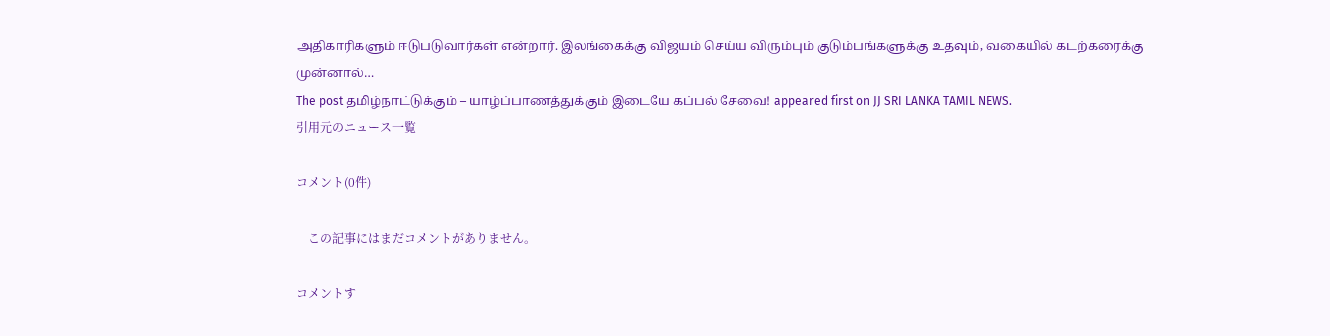அதிகாரிகளும் ஈடுபடுவார்கள் என்றார். இலங்கைக்கு விஜயம் செய்ய விரும்பும் குடும்பங்களுக்கு உதவும், வகையில் கடற்கரைக்கு முன்னால்…
The post தமிழ்நாட்டுக்கும் – யாழ்ப்பாணத்துக்கும் இடையே கப்பல் சேவை! appeared first on JJ SRI LANKA TAMIL NEWS.
引用元のニュース一覧

コメント(0件)

    この記事にはまだコメントがありません。

コメントす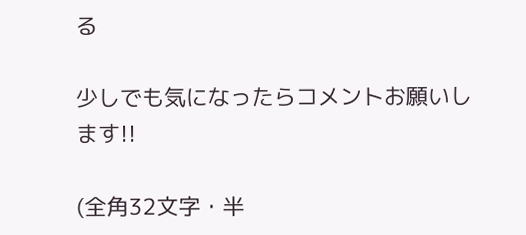る

少しでも気になったらコメントお願いします!!

(全角32文字・半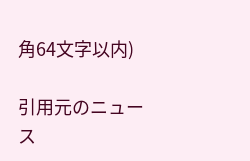角64文字以内)

引用元のニュース